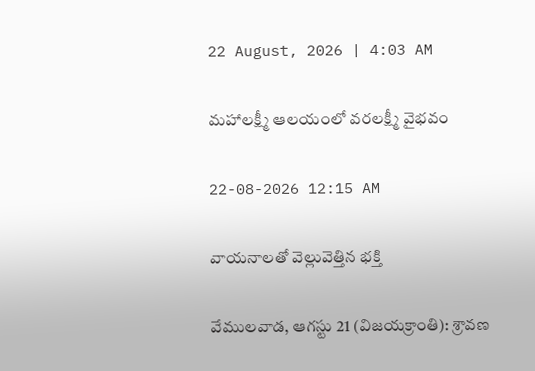22 August, 2026 | 4:03 AM

మహాలక్ష్మీ ఆలయంలో వరలక్ష్మీ వైభవం

22-08-2026 12:15 AM

వాయనాలతో వెల్లువెత్తిన భక్తి

వేములవాడ, ఆగస్టు 21 (విజయక్రాంతి): శ్రావణ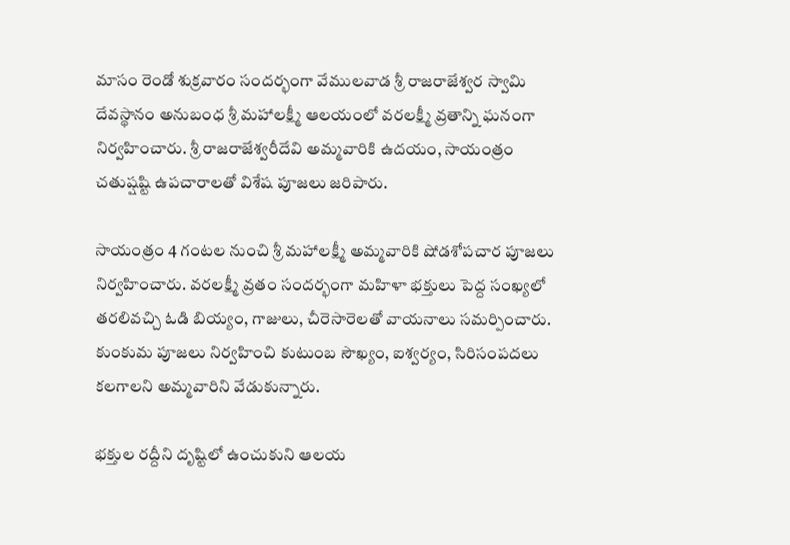మాసం రెండో శుక్రవారం సందర్భంగా వేములవాడ శ్రీ రాజరాజేశ్వర స్వామి దేవస్థానం అనుబంధ శ్రీ మహాలక్ష్మీ ఆలయంలో వరలక్ష్మీ వ్రతాన్ని ఘనంగా నిర్వహించారు. శ్రీ రాజరాజేశ్వరీదేవి అమ్మవారికి ఉదయం, సాయంత్రం చతుష్షష్టి ఉపచారాలతో విశేష పూజలు జరిపారు.

సాయంత్రం 4 గంటల నుంచి శ్రీ మహాలక్ష్మీ అమ్మవారికి షోడశోపచార పూజలు నిర్వహించారు. వరలక్ష్మీ వ్రతం సందర్భంగా మహిళా భక్తులు పెద్ద సంఖ్యలో తరలివచ్చి ఓడి బియ్యం, గాజులు, చీరెసారెలతో వాయనాలు సమర్పించారు. కుంకుమ పూజలు నిర్వహించి కుటుంబ సౌఖ్యం, ఐశ్వర్యం, సిరిసంపదలు కలగాలని అమ్మవారిని వేడుకున్నారు.

భక్తుల రద్దీని దృష్టిలో ఉంచుకుని ఆలయ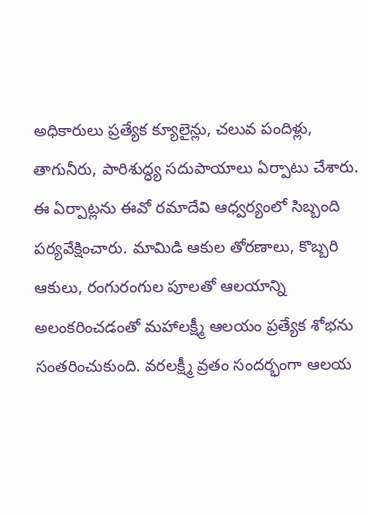అధికారులు ప్రత్యేక క్యూలైన్లు, చలువ పందిళ్లు, తాగునీరు, పారిశుద్ధ్య సదుపాయాలు ఏర్పాటు చేశారు. ఈ ఏర్పాట్లను ఈవో రమాదేవి ఆధ్వర్యంలో సిబ్బంది పర్యవేక్షించారు. మామిడి ఆకుల తోరణాలు, కొబ్బరి ఆకులు, రంగురంగుల పూలతో ఆలయాన్ని అలంకరించడంతో మహాలక్ష్మీ ఆలయం ప్రత్యేక శోభను సంతరించుకుంది. వరలక్ష్మీ వ్రతం సందర్భంగా ఆలయ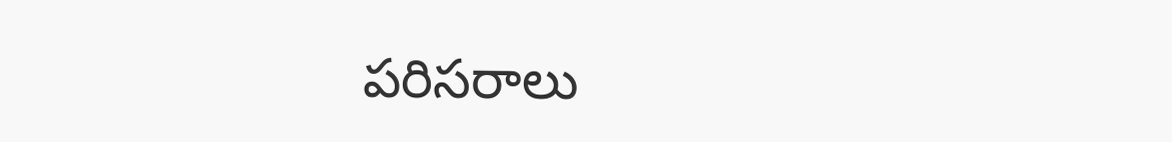పరిసరాలు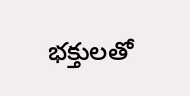భక్తులతో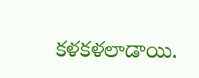కళకళలాడాయి.